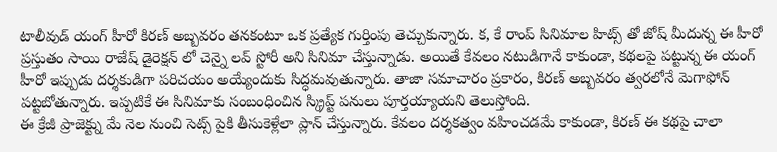టాలీవుడ్ యంగ్ హీరో కిరణ్ అబ్బవరం తనకంటూ ఒక ప్రత్యేక గుర్తింపు తెచ్చుకున్నారు. క, కే రాంప్ సినిమాల హిట్స్ తో జోష్ మీదున్న ఈ హీరో ప్రస్తుతం సాయి రాజేష్ డైరెక్షన్ లో చెన్నై లవ్ స్టోరీ అని సినిమా చేస్తున్నాడు. అయితే కేవలం నటుడిగానే కాకుండా, కథలపై పట్టున్న ఈ యంగ్ హీరో ఇప్పుడు దర్శకుడిగా పరిచయం అయ్యేందుకు సిద్ధమవుతున్నారు. తాజా సమాచారం ప్రకారం, కిరణ్ అబ్బవరం త్వరలోనే మెగాఫోన్ పట్టబోతున్నారు. ఇప్పటికే ఈ సినిమాకు సంబంధించిన స్క్రిప్ట్ పనులు పూర్తయ్యాయని తెలుస్తోంది.
ఈ క్రేజీ ప్రాజెక్ట్ను మే నెల నుంచి సెట్స్ పైకి తీసుకెళ్లేలా ప్లాన్ చేస్తున్నారు. కేవలం దర్శకత్వం వహించడమే కాకుండా, కిరణ్ ఈ కథపై చాలా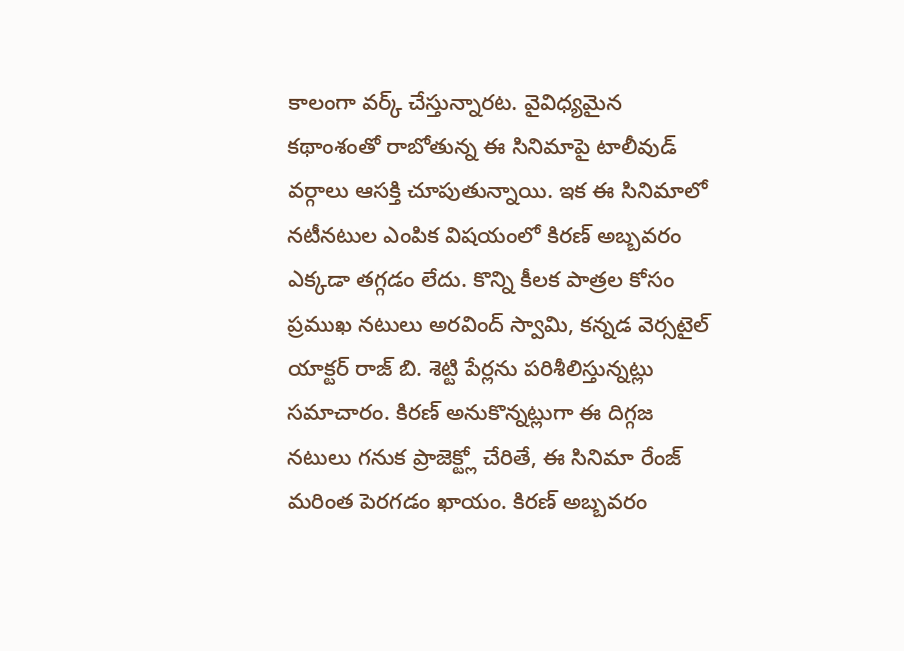కాలంగా వర్క్ చేస్తున్నారట. వైవిధ్యమైన కథాంశంతో రాబోతున్న ఈ సినిమాపై టాలీవుడ్ వర్గాలు ఆసక్తి చూపుతున్నాయి. ఇక ఈ సినిమాలో నటీనటుల ఎంపిక విషయంలో కిరణ్ అబ్బవరం ఎక్కడా తగ్గడం లేదు. కొన్ని కీలక పాత్రల కోసం ప్రముఖ నటులు అరవింద్ స్వామి, కన్నడ వెర్సటైల్ యాక్టర్ రాజ్ బి. శెట్టి పేర్లను పరిశీలిస్తున్నట్లు సమాచారం. కిరణ్ అనుకొన్నట్లుగా ఈ దిగ్గజ నటులు గనుక ప్రాజెక్ట్లో చేరితే, ఈ సినిమా రేంజ్ మరింత పెరగడం ఖాయం. కిరణ్ అబ్బవరం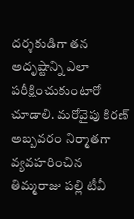దర్శకుడిగా తన అదృష్టాన్ని ఎలా పరీక్షించుకుంటారో చూడాలి. మరోవైపు కిరణ్ అబ్బవరం నిర్మాతగా వ్యవహరించిన తిమ్మరాజు పల్లి టీవీ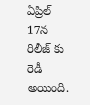ఏప్రిల్ 17న రిలీజ్ కు రెడీ అయింది.